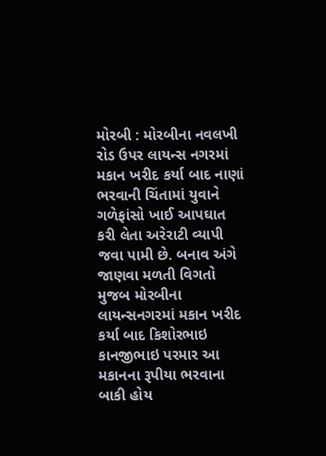મોરબી : મોરબીના નવલખી રોડ ઉપર લાયન્સ નગરમાં મકાન ખરીદ કર્યા બાદ નાણાં ભરવાની ચિંતામાં યુવાને ગળેફાંસો ખાઈ આપઘાત કરી લેતા અરેરાટી વ્યાપી જવા પામી છે. બનાવ અંગે જાણવા મળતી વિગતો મુજબ મોરબીના લાયન્સનગરમાં મકાન ખરીદ કર્યા બાદ કિશોરભાઇ કાનજીભાઇ પરમાર આ મકાનના રૂપીયા ભરવાના બાકી હોય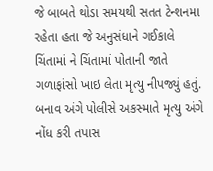જે બાબતે થોડા સમયથી સતત ટેન્શનમા રહેતા હતા જે અનુસંધાને ગઈકાલે ચિંતામાં ને ચિંતામાં પોતાની જાતે ગળાફાંસો ખાઇ લેતા મૃત્યુ નીપજ્યું હતું. બનાવ અંગે પોલીસે અકસ્માતે મૃત્યુ અંગે નોંધ કરી તપાસ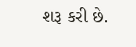શરૂ કરી છે.